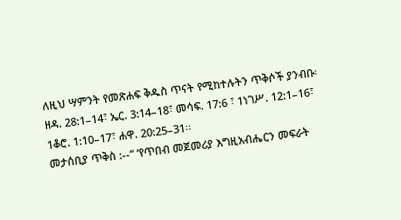ለዚህ ሣምንት የመጽሐፍ ቅዱስ ጥናት የሚከተሉትን ጥቅሶች ያንብቡ፡ ዘዳ. 28:1–14፣ ኤር. 3:14–18፣ መሳፍ. 17:6 ፣ 1ነገሥ. 12:1–16፣ 1ቆሮ. 1:10–17፣ ሐዋ. 20:25–31፡፡
መታሰቢያ ጥቅስ :--“ ‘የጥበብ መጀመሪያ እግዚአብሔርን መፍራት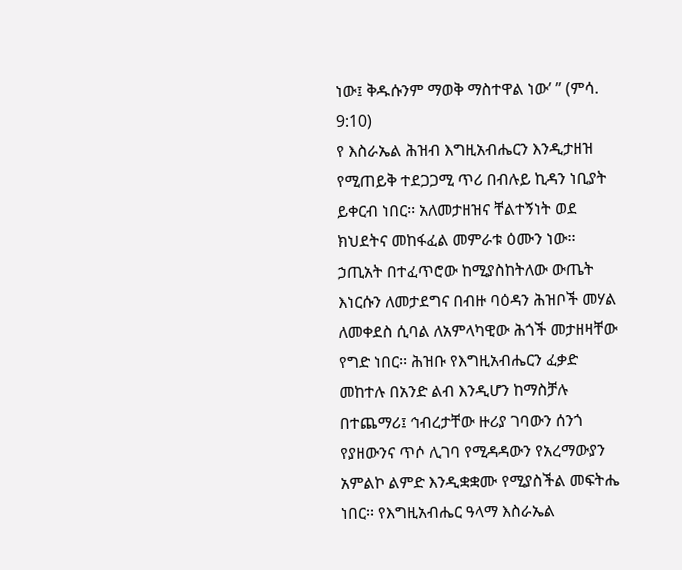ነው፤ ቅዱሱንም ማወቅ ማስተዋል ነው’ ” (ምሳ. 9:10)
የ እስራኤል ሕዝብ እግዚአብሔርን እንዲታዘዝ የሚጠይቅ ተደጋጋሚ ጥሪ በብሉይ ኪዳን ነቢያት ይቀርብ ነበር፡፡ አለመታዘዝና ቸልተኝነት ወደ ክህደትና መከፋፈል መምራቱ ዕሙን ነው፡፡ ኃጢአት በተፈጥሮው ከሚያስከትለው ውጤት እነርሱን ለመታደግና በብዙ ባዕዳን ሕዝቦች መሃል ለመቀደስ ሲባል ለአምላካዊው ሕጎች መታዘዛቸው የግድ ነበር፡፡ ሕዝቡ የእግዚአብሔርን ፈቃድ መከተሉ በአንድ ልብ እንዲሆን ከማስቻሉ በተጨማሪ፤ ኅብረታቸው ዙሪያ ገባውን ሰንጎ የያዘውንና ጥሶ ሊገባ የሚዳዳውን የአረማውያን አምልኮ ልምድ እንዲቋቋሙ የሚያስችል መፍትሔ ነበር፡፡ የእግዚአብሔር ዓላማ እስራኤል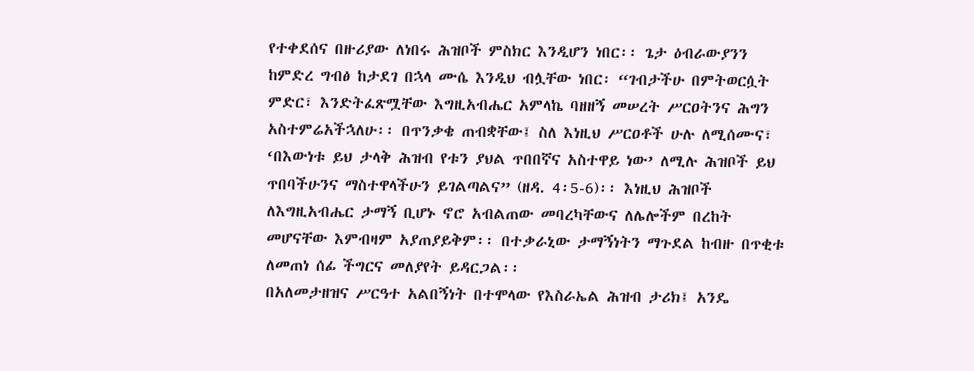የተቀደሰና በዙሪያው ለነበሩ ሕዝቦች ምስክር እንዲሆን ነበር፡፡ ጌታ ዕብራውያንን ከምድረ ግብፅ ከታደገ በኋላ ሙሴ እንዲህ ብሏቸው ነበር፡ “ገብታችሁ በምትወርሷት ምድር፣ እንድትፈጽሟቸው እግዚአብሔር አምላኬ ባዘዘኝ መሠረት ሥርዐትንና ሕግን አስተምሬአችኋለሁ፡፡ በጥንቃቄ ጠብቋቸው፤ ስለ እነዚህ ሥርዐቶች ሁሉ ለሚሰሙና፣ ‘በእውነቱ ይህ ታላቅ ሕዝብ የቱን ያህል ጥበበኛና አስተዋይ ነው’ ለሚሉ ሕዝቦች ይህ ጥበባችሁንና ማስተዋላችሁን ይገልጣልና” (ዘዳ. 4፡5-6)፡፡ እነዚህ ሕዝቦች ለእግዚአብሔር ታማኝ ቢሆኑ ኖሮ አብልጠው መባረካቸውና ለሌሎችም በረከት መሆናቸው እምብዛም አያጠያይቅም፡፡ በተቃራኒው ታማኝነትን ማጉደል ከብዙ በጥቂቱ ለመጠነ ሰፊ ችግርና መለያየት ይዳርጋል፡፡
በአለመታዘዝና ሥርዓተ አልበኝነት በተሞላው የእስራኤል ሕዝብ ታሪክ፤ አንዴ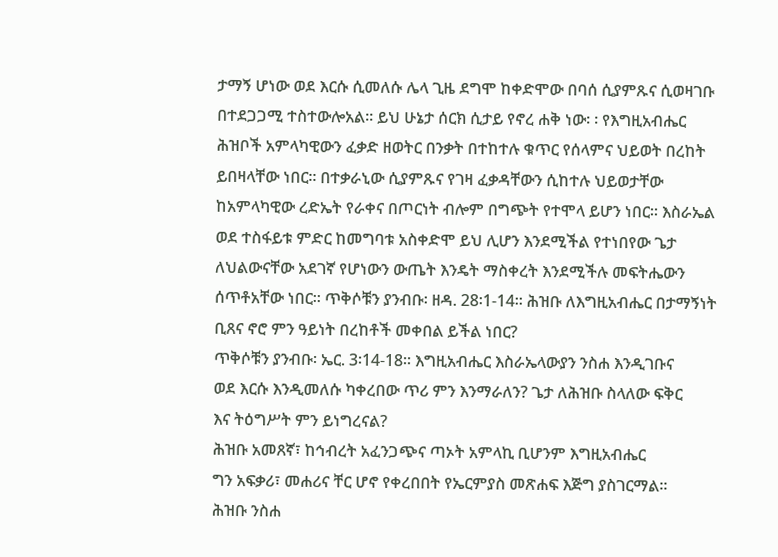ታማኝ ሆነው ወደ እርሱ ሲመለሱ ሌላ ጊዜ ደግሞ ከቀድሞው በባሰ ሲያምጹና ሲወዛገቡ በተደጋጋሚ ተስተውሎአል፡፡ ይህ ሁኔታ ሰርክ ሲታይ የኖረ ሐቅ ነው፡ ፡ የእግዚአብሔር ሕዝቦች አምላካዊውን ፈቃድ ዘወትር በንቃት በተከተሉ ቁጥር የሰላምና ህይወት በረከት ይበዛላቸው ነበር፡፡ በተቃራኒው ሲያምጹና የገዛ ፈቃዳቸውን ሲከተሉ ህይወታቸው ከአምላካዊው ረድኤት የራቀና በጦርነት ብሎም በግጭት የተሞላ ይሆን ነበር፡፡ እስራኤል ወደ ተስፋይቱ ምድር ከመግባቱ አስቀድሞ ይህ ሊሆን እንደሚችል የተነበየው ጌታ ለህልውናቸው አደገኛ የሆነውን ውጤት እንዴት ማስቀረት እንደሚችሉ መፍትሔውን ሰጥቶአቸው ነበር፡፡ ጥቅሶቹን ያንብቡ፡ ዘዳ. 28፡1-14፡፡ ሕዝቡ ለእግዚአብሔር በታማኝነት ቢጸና ኖሮ ምን ዓይነት በረከቶች መቀበል ይችል ነበር?
ጥቅሶቹን ያንብቡ፡ ኤር. 3፡14-18፡፡ እግዚአብሔር እስራኤላውያን ንስሐ እንዲገቡና
ወደ እርሱ እንዲመለሱ ካቀረበው ጥሪ ምን እንማራለን? ጌታ ለሕዝቡ ስላለው ፍቅር
እና ትዕግሥት ምን ይነግረናል?
ሕዝቡ አመጸኛ፣ ከኅብረት አፈንጋጭና ጣኦት አምላኪ ቢሆንም እግዚአብሔር
ግን አፍቃሪ፣ መሐሪና ቸር ሆኖ የቀረበበት የኤርምያስ መጽሐፍ እጅግ ያስገርማል፡፡
ሕዝቡ ንስሐ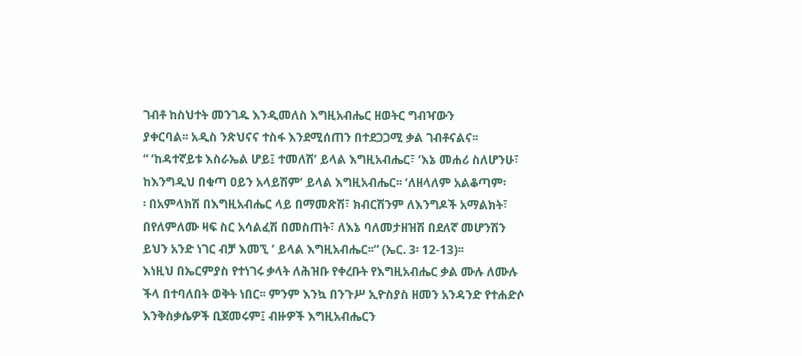ገብቶ ከስህተት መንገዱ እንዲመለስ እግዚአብሔር ዘወትር ግብዣውን
ያቀርባል፡፡ አዲስ ንጽህናና ተስፋ እንደሚሰጠን በተደጋጋሚ ቃል ገብቶናልና፡፡
“ ‘ከዳተኛይቱ እስራኤል ሆይ፤ ተመለሽ’ ይላል እግዚአብሔር፣ ‘እኔ መሐሪ ስለሆንሁ፣
ከእንግዲህ በቁጣ ዐይን አላይሽም’ ይላል እግዚአብሔር፡፡ ‘ለዘላለም አልቆጣም፡
፡ በአምላክሽ በእግዚአብሔር ላይ በማመጽሽ፣ ክብርሽንም ለእንግዶች አማልክት፣
በየለምለሙ ዛፍ ስር አሳልፈሽ በመስጠት፣ ለእኔ ባለመታዘዝሽ በደለኛ መሆንሽን
ይህን አንድ ነገር ብቻ እመኚ ’ ይላል እግዚአብሔር፡፡” (ኤር. 3፡ 12-13)፡፡
እነዚህ በኤርምያስ የተነገሩ ቃላት ለሕዝቡ የቀረቡት የእግዚአብሔር ቃል ሙሉ ለሙሉ
ችላ በተባለበት ወቅት ነበር፡፡ ምንም እንኳ በንጉሥ ኢዮስያስ ዘመን አንዳንድ የተሐድሶ
እንቅስቃሴዎች ቢጀመሩም፤ ብዙዎች እግዚአብሔርን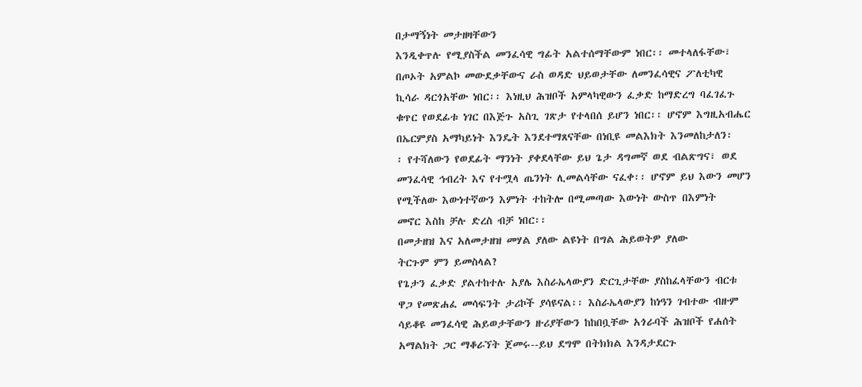በታማኝነት መታዘዛቸውን
እንዲቀጥሉ የሚያስችል መንፈሳዊ ግፊት አልተሰማቸውም ነበር፡፡ መተላለፋቸው፣
በጦኦት አምልኮ መውደቃቸውና ራስ ወዳድ ህይወታቸው ለመንፈሳዊና ፖለቲካዊ
ኪሳራ ዳርጎአቸው ነበር፡፡ እነዚህ ሕዝቦች አምላካዊውን ፈቃድ ከማድረግ ባፈገፈጉ
ቁጥር የወደፊቱ ነገር በእጅጉ አስጊ ገጽታ የተላበሰ ይሆን ነበር፡፡ ሆኖም እግዚአብሔር
በኤርምያስ አማካይነት እንዴት እንደተማጸናቸው በነቢዩ መልእክት እንመለከታለን፡
፡ የተሻለውን የወደፊት ማንነት ያቀደላቸው ይህ ጌታ ዳግመኛ ወደ ብልጽግና፣ ወደ
መንፈሳዊ ኅብረት እና የተሟላ ጤንነት ሊመልሳቸው ናፈቀ፡፡ ሆኖም ይህ እውን መሆን
የሚችለው እውነተኛውን እምነት ተከትሎ በሚመጣው እውነት ውስጥ በእምነት
መኖር እስከ ቻሉ ድረስ ብቻ ነበር፡፡
በመታዘዝ እና አለመታዘዝ መሃል ያለው ልዩነት በግል ሕይወትዎ ያለው
ትርጉም ምን ይመስላል?
የጌታን ፈቃድ ያልተከተሉ አያሌ እስራኤላውያን ድርጊታቸው ያስከፈላቸውን ብርቱ
ዋጋ የመጽሐፈ መሳፍንት ታሪኮች ያሳዩናል፡፡ እስራኤላውያን ከነዓን ገብተው ብዙም
ሳይቆዩ መንፈሳዊ ሕይወታቸውን ዙሪያቸውን ከከበቧቸው አጎራባች ሕዝቦች የሐሰት
አማልክት ጋር ማቆራኘት ጀመሩ--ይህ ደግሞ በትክክል እንዳታደርጉ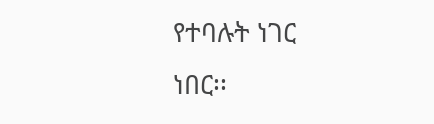የተባሉት ነገር
ነበር፡፡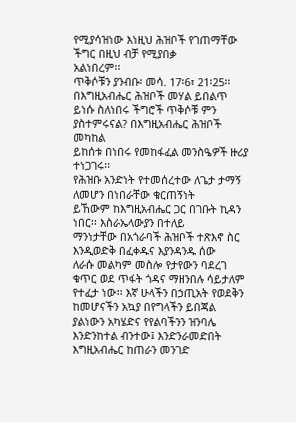የሚያሳዝነው እነዚህ ሕዝቦች የገጠማቸው ችግር በዚህ ብቻ የሚያበቃ
አልነበረም፡፡
ጥቅሶቹን ያንብቡ፡ መሳ. 17፡6፣ 21፡25፡፡ በእግዚአብሔር ሕዝቦች መሃል ይበልጥ
ይነሱ ስለነበሩ ችግሮች ጥቅሶቹ ምን ያስተምሩናል? በእግዚአብሔር ሕዝቦች መካከል
ይከሰቱ በነበሩ የመከፋፈል መንስዔዎች ዙሪያ ተነጋገሩ፡፡
የሕዝቡ አንድነት የተመሰረተው ለጌታ ታማኝ ለመሆን በነበራቸው ቁርጠኝነት
ይኸውም ከእግዚአብሔር ጋር በገቡት ኪዳን ነበር፡፡ እስራኤላውያን በተለይ
ማንነታቸው በአጎራባች ሕዝቦች ተጽእኖ ስር እንዲወድቅ በፈቀዱና እያንዳንዱ ሰው
ለራሱ መልካም መስሎ የታየውን ባደረገ ቁጥር ወደ ጥፋት ጎዳና ማዘንበሉ ሳይታለም
የተፈታ ነው፡፡ እኛ ሁላችን በኃጢአት የወደቅን ከመሆናችን አኳያ በየግላችን ይበጃል
ያልነውን አካሄድና የየልባችንን ዝንባሌ እንድንከተል ብንተው፤ እንድንራመድበት
እግዚአብሔር ከጠራን መንገድ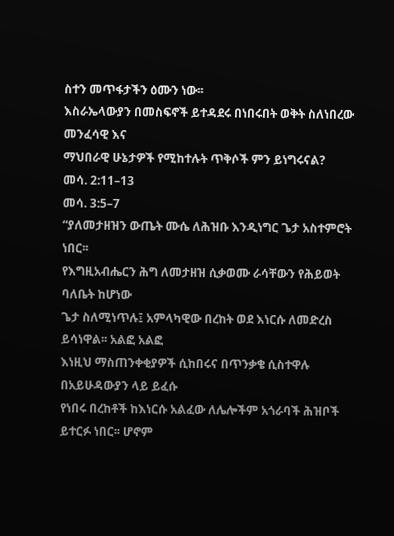ስተን መጥፋታችን ዕሙን ነው፡፡
እስራኤላውያን በመስፍኖች ይተዳደሩ በነበሩበት ወቅት ስለነበረው መንፈሳዊ እና
ማህበራዊ ሁኔታዎች የሚከተሉት ጥቅሶች ምን ይነግሩናል?
መሳ. 2:11–13
መሳ. 3:5–7
“ያለመታዘዝን ውጤት ሙሴ ለሕዝቡ እንዲነግር ጌታ አስተምሮት ነበር፡፡
የእግዚአብሔርን ሕግ ለመታዘዝ ሲቃወሙ ራሳቸውን የሕይወት ባለቤት ከሆነው
ጌታ ስለሚነጥሉ፤ አምላካዊው በረከት ወደ እነርሱ ለመድረስ ይሳነዋል፡፡ አልፎ አልፎ
እነዚህ ማስጠንቀቂያዎች ሲከበሩና በጥንቃቄ ሲስተዋሉ በአይሁዳውያን ላይ ይፈሱ
የነበሩ በረከቶች ከእነርሱ አልፈው ለሌሎችም አጎራባች ሕዝቦች ይተርፉ ነበር፡፡ ሆኖም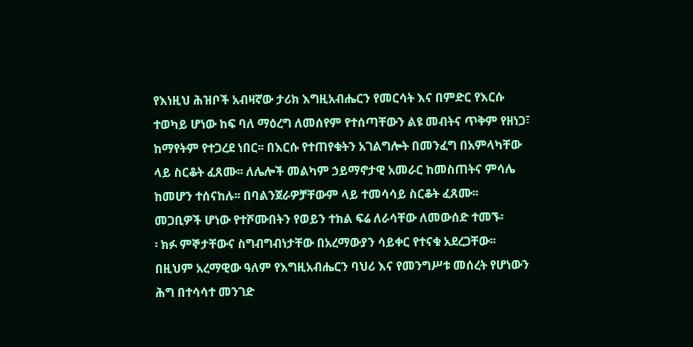የእነዚህ ሕዝቦች አብዛኛው ታሪክ እግዚአብሔርን የመርሳት እና በምድር የእርሱ
ተወካይ ሆነው ከፍ ባለ ማዕረግ ለመሰየም የተሰጣቸውን ልዩ መብትና ጥቅም የዘነጋ፣
ከማየትም የተጋረደ ነበር፡፡ በእርሱ የተጠየቁትን አገልግሎት በመንፈግ በአምላካቸው
ላይ ስርቆት ፈጸሙ፡፡ ለሌሎች መልካም ኃይማኖታዊ አመራር ከመስጠትና ምሳሌ
ከመሆን ተሰናከሉ፡፡ በባልንጀራዎቻቸውም ላይ ተመሳሳይ ስርቆት ፈጸሙ፡፡
መጋቢዎች ሆነው የተሾሙበትን የወይን ተክል ፍሬ ለራሳቸው ለመውሰድ ተመኙ፡
፡ ክፉ ምኞታቸውና ስግብግብነታቸው በአረማውያን ሳይቀር የተናቁ አደረጋቸው፡፡
በዚህም አረማዊው ዓለም የእግዚአብሔርን ባህሪ እና የመንግሥቱ መሰረት የሆነውን
ሕግ በተሳሳተ መንገድ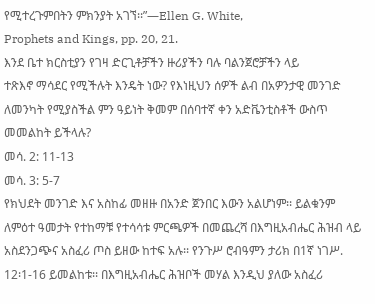የሚተረጉምበትን ምክንያት አገኘ፡፡”—Ellen G. White,
Prophets and Kings, pp. 20, 21.
እንደ ቤተ ክርስቲያን የገዛ ድርጊቶቻችን ዙሪያችን ባሉ ባልንጀሮቻችን ላይ
ተጽእኖ ማሳደር የሚችሉት እንዴት ነው? የእነዚህን ሰዎች ልብ በአዎንታዊ መንገድ
ለመንካት የሚያስችል ምን ዓይነት ቅመም በሰባተኛ ቀን አድቬንቲስቶች ውስጥ
መመልከት ይችላሉ?
መሳ. 2: 11-13
መሳ. 3: 5-7
የክህደት መንገድ እና አስከፊ መዘዙ በአንድ ጀንበር እውን አልሆነም፡፡ ይልቁንም ለምዕተ ዓመታት የተከማቹ የተሳሳቱ ምርጫዎች በመጨረሻ በእግዚአብሔር ሕዝብ ላይ አስደንጋጭና አስፈሪ ጦስ ይዘው ከተፍ አሉ፡፡ የንጉሥ ሮብዓምን ታሪክ በ1ኛ ነገሥ. 12፡1-16 ይመልከቱ፡፡ በእግዚአብሔር ሕዝቦች መሃል እንዲህ ያለው አስፈሪ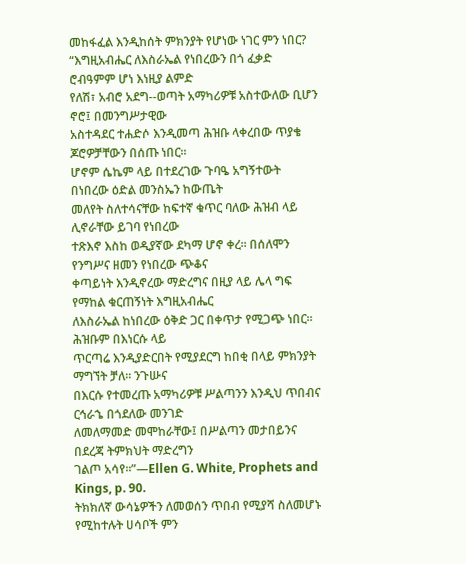መከፋፈል እንዲከሰት ምክንያት የሆነው ነገር ምን ነበር?
“እግዚአብሔር ለእስራኤል የነበረውን በጎ ፈቃድ ሮብዓምም ሆነ እነዚያ ልምድ
የለሽ፣ አብሮ አደግ--ወጣት አማካሪዎቹ አስተውለው ቢሆን ኖሮ፤ በመንግሥታዊው
አስተዳደር ተሐድሶ እንዲመጣ ሕዝቡ ላቀረበው ጥያቄ ጆሮዎቻቸውን በሰጡ ነበር፡፡
ሆኖም ሴኬም ላይ በተደረገው ጉባዔ አግኝተውት በነበረው ዕድል መንስኤን ከውጤት
መለየት ስለተሳናቸው ከፍተኛ ቁጥር ባለው ሕዝብ ላይ ሊኖራቸው ይገባ የነበረው
ተጽእኖ እስከ ወዲያኛው ደካማ ሆኖ ቀረ፡፡ በሰለሞን የንግሥና ዘመን የነበረው ጭቆና
ቀጣይነት እንዲኖረው ማድረግና በዚያ ላይ ሌላ ግፍ የማከል ቁርጠኝነት እግዚአብሔር
ለእስራኤል ከነበረው ዕቅድ ጋር በቀጥታ የሚጋጭ ነበር፡፡ ሕዝቡም በእነርሱ ላይ
ጥርጣሬ እንዲያድርበት የሚያደርግ ከበቂ በላይ ምክንያት ማግኘት ቻለ፡፡ ንጉሡና
በእርሱ የተመረጡ አማካሪዎቹ ሥልጣንን እንዲህ ጥበብና ርኅራኄ በጎደለው መንገድ
ለመለማመድ መሞከራቸው፤ በሥልጣን መታበይንና በደረጃ ትምክህት ማድረግን
ገልጦ አሳየ፡፡”—Ellen G. White, Prophets and Kings, p. 90.
ትክክለኛ ውሳኔዎችን ለመወሰን ጥበብ የሚያሻ ስለመሆኑ የሚከተሉት ሀሳቦች ምን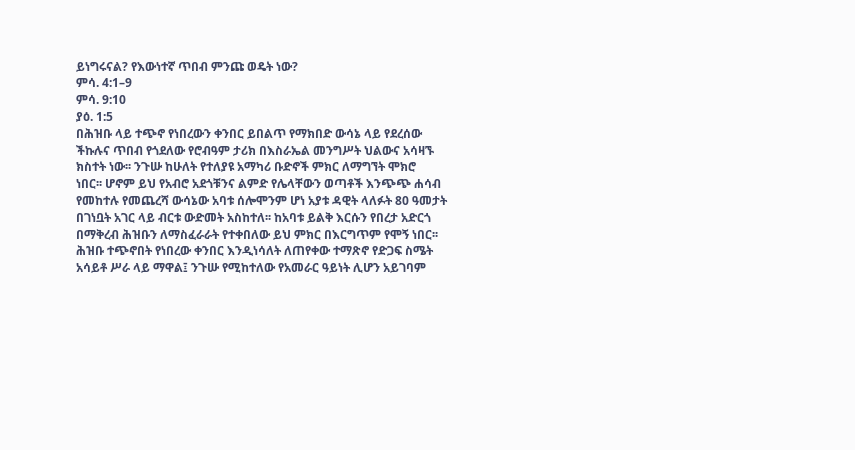ይነግሩናል? የእውነተኛ ጥበብ ምንጩ ወዴት ነው?
ምሳ. 4:1–9
ምሳ. 9:10
ያዕ. 1:5
በሕዝቡ ላይ ተጭኖ የነበረውን ቀንበር ይበልጥ የማክበድ ውሳኔ ላይ የደረሰው
ችኩሉና ጥበብ የጎደለው የሮብዓም ታሪክ በእስራኤል መንግሥት ህልውና አሳዛኙ
ክስተት ነው፡፡ ንጉሡ ከሁለት የተለያዩ አማካሪ ቡድኖች ምክር ለማግኘት ሞክሮ
ነበር፡፡ ሆኖም ይህ የአብሮ አደጎቹንና ልምድ የሌላቸውን ወጣቶች እንጭጭ ሐሳብ
የመከተሉ የመጨረሻ ውሳኔው አባቱ ሰሎሞንም ሆነ አያቱ ዳዊት ላለፉት 80 ዓመታት
በገነቧት አገር ላይ ብርቱ ውድመት አስከተለ፡፡ ከአባቱ ይልቅ እርሱን የበረታ አድርጎ
በማቅረብ ሕዝቡን ለማስፈራራት የተቀበለው ይህ ምክር በእርግጥም የሞኝ ነበር፡፡
ሕዝቡ ተጭኖበት የነበረው ቀንበር እንዲነሳለት ለጠየቀው ተማጽኖ የድጋፍ ስሜት
አሳይቶ ሥራ ላይ ማዋል፤ ንጉሡ የሚከተለው የአመራር ዓይነት ሊሆን አይገባም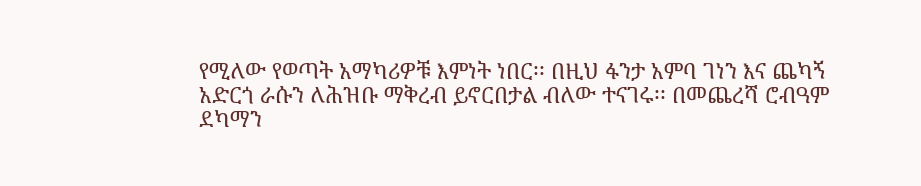የሚለው የወጣት አማካሪዎቹ እምነት ነበር፡፡ በዚህ ፋንታ አምባ ገነን እና ጨካኝ
አድርጎ ራሱን ለሕዝቡ ማቅረብ ይኖርበታል ብለው ተናገሩ፡፡ በመጨረሻ ሮብዓም
ደካማን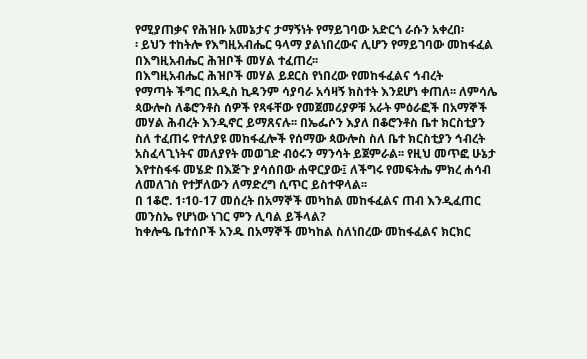የሚያጠቃና የሕዝቡ አመኔታና ታማኝነት የማይገባው አድርጎ ራሱን አቀረበ፡
፡ ይህን ተከትሎ የእግዚአብሔር ዓላማ ያልነበረውና ሊሆን የማይገባው መከፋፈል
በእግዚአብሔር ሕዝቦች መሃል ተፈጠረ፡፡
በእግዚአብሔር ሕዝቦች መሃል ይደርስ የነበረው የመከፋፈልና ኅብረት
የማጣት ችግር በአዲስ ኪዳንም ሳያባራ አሳዛኝ ክስተት እንደሆነ ቀጠለ፡፡ ለምሳሌ
ጳውሎስ ለቆሮንቶስ ሰዎች የጻፋቸው የመጀመሪያዎቹ አራት ምዕራፎች በአማኞች
መሃል ሕብረት እንዲኖር ይማጸናሉ፡፡ በኤፌሶን እያለ በቆሮንቶስ ቤተ ክርስቲያን
ስለ ተፈጠሩ የተለያዩ መከፋፈሎች የሰማው ጳውሎስ ስለ ቤተ ክርስቲያን ኅብረት
አስፈላጊነትና መለያየት መወገድ ብዕሩን ማንሳት ይጀምራል፡፡ የዚህ መጥፎ ሁኔታ
እየተስፋፋ መሄድ በእጅጉ ያሳሰበው ሐዋርያው፤ ለችግሩ የመፍትሔ ምክረ ሐሳብ
ለመለገስ የተቻለውን ለማድረግ ሲጥር ይስተዋላል፡፡
በ 1ቆሮ. 1፡10-17 መሰረት በአማኞች መካከል መከፋፈልና ጠብ እንዲፈጠር
መንስኤ የሆነው ነገር ምን ሊባል ይችላል?
ከቀሎዔ ቤተሰቦች አንዱ በአማኞች መካከል ስለነበረው መከፋፈልና ክርክር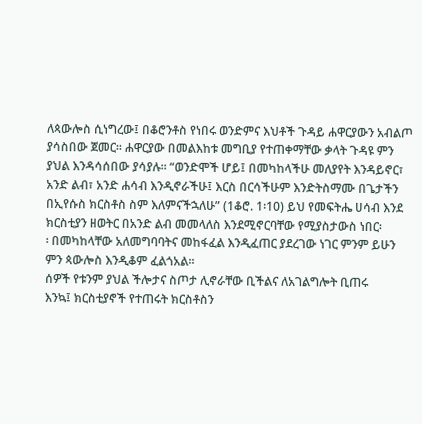ለጳውሎስ ሲነግረው፤ በቆሮንቶስ የነበሩ ወንድምና እህቶች ጉዳይ ሐዋርያውን አብልጦ
ያሳስበው ጀመር፡፡ ሐዋርያው በመልእከቱ መግቢያ የተጠቀማቸው ቃላት ጉዳዩ ምን
ያህል እንዳሳሰበው ያሳያሉ፡፡ “ወንድሞች ሆይ፤ በመካከላችሁ መለያየት እንዳይኖር፣
አንድ ልብ፣ አንድ ሐሳብ እንዲኖራችሁ፤ እርስ በርሳችሁም እንድትስማሙ በጌታችን
በኢየሱስ ክርስቶስ ስም እለምናችኋለሁ” (1ቆሮ. 1፡10) ይህ የመፍትሔ ሀሳብ እንደ
ክርስቲያን ዘወትር በአንድ ልብ መመላለስ እንደሚኖርባቸው የሚያስታውስ ነበር፡
፡ በመካከላቸው አለመግባባትና መከፋፈል እንዲፈጠር ያደረገው ነገር ምንም ይሁን
ምን ጳውሎስ እንዲቆም ፈልጎአል፡፡
ሰዎች የቱንም ያህል ችሎታና ስጦታ ሊኖራቸው ቢችልና ለአገልግሎት ቢጠሩ
እንኳ፤ ክርስቲያኖች የተጠሩት ክርስቶስን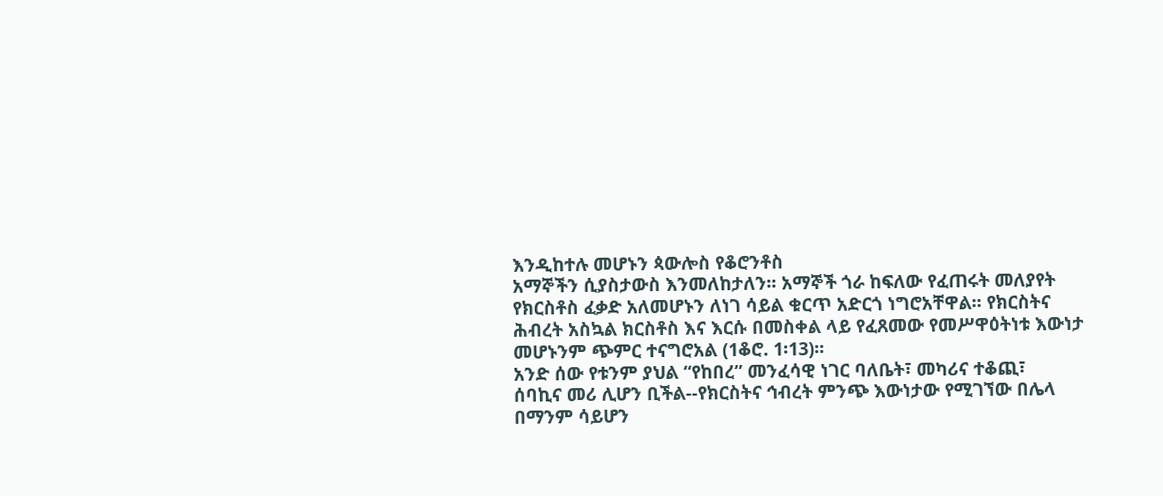እንዲከተሉ መሆኑን ጳውሎስ የቆሮንቶስ
አማኞችን ሲያስታውስ እንመለከታለን፡፡ አማኞች ጎራ ከፍለው የፈጠሩት መለያየት
የክርስቶስ ፈቃድ አለመሆኑን ለነገ ሳይል ቁርጥ አድርጎ ነግሮአቸዋል፡፡ የክርስትና
ሕብረት አስኳል ክርስቶስ እና እርሱ በመስቀል ላይ የፈጸመው የመሥዋዕትነቱ እውነታ
መሆኑንም ጭምር ተናግሮአል (1ቆሮ. 1፡13)፡፡
አንድ ሰው የቱንም ያህል “የከበረ” መንፈሳዊ ነገር ባለቤት፣ መካሪና ተቆጪ፣
ሰባኪና መሪ ሊሆን ቢችል--የክርስትና ኅብረት ምንጭ እውነታው የሚገኘው በሌላ
በማንም ሳይሆን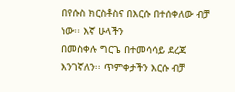በየሱስ ክርስቶስና በእርሱ በተሰቀለው ብቻ ነው፡፡ እኛ ሁላችን
በመስቀሉ ግርጌ በተመሳሳይ ደረጃ እንገኛለን፡፡ ጥምቀታችን እርሱ ብቻ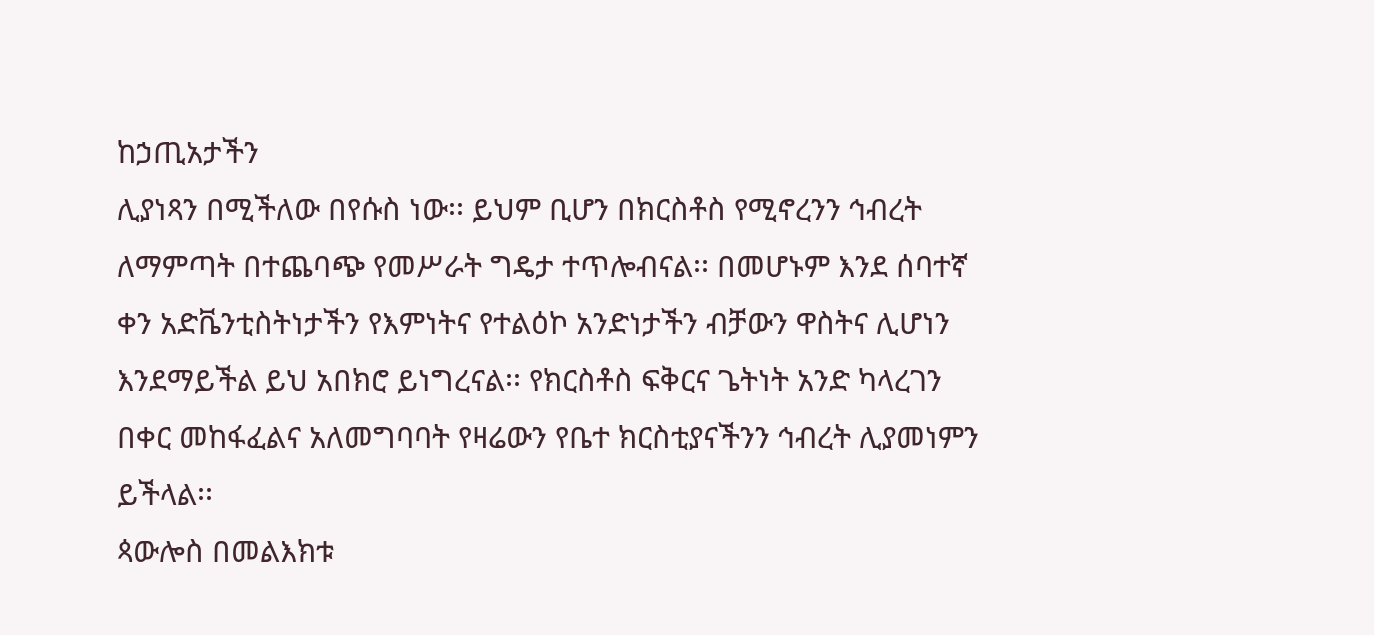ከኃጢአታችን
ሊያነጻን በሚችለው በየሱስ ነው፡፡ ይህም ቢሆን በክርስቶስ የሚኖረንን ኅብረት
ለማምጣት በተጨባጭ የመሥራት ግዴታ ተጥሎብናል፡፡ በመሆኑም እንደ ሰባተኛ
ቀን አድቬንቲስትነታችን የእምነትና የተልዕኮ አንድነታችን ብቻውን ዋስትና ሊሆነን
እንደማይችል ይህ አበክሮ ይነግረናል፡፡ የክርስቶስ ፍቅርና ጌትነት አንድ ካላረገን
በቀር መከፋፈልና አለመግባባት የዛሬውን የቤተ ክርስቲያናችንን ኅብረት ሊያመነምን
ይችላል፡፡
ጳውሎስ በመልእክቱ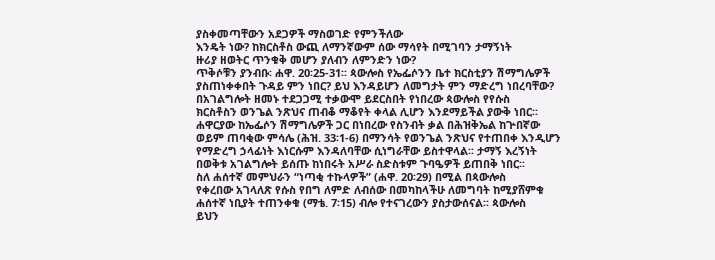ያስቀመጣቸውን አደጋዎች ማስወገድ የምንችለው
እንዴት ነው? ከክርስቶስ ውጪ ለማንኛውም ሰው ማሳየት በሚገባን ታማኝነት
ዙሪያ ዘወትር ጥንቁቅ መሆን ያለብን ለምንድን ነው?
ጥቅሶቹን ያንብቡ፡ ሐዋ. 20፡25-31፡፡ ጳውሎስ የኤፌሶንን ቤተ ክርስቲያን ሽማግሌዎች
ያስጠነቀቀበት ጉዳይ ምን ነበር? ይህ እንዳይሆን ለመግታት ምን ማድረግ ነበረባቸው?
በአገልግሎት ዘመኑ ተደጋጋሚ ተቃውሞ ይደርስበት የነበረው ጳውሎስ የየሱስ
ክርስቶስን ወንጌል ንጽህና ጠብቆ ማቆየት ቀላል ሊሆን እንደማይችል ያውቅ ነበር፡፡
ሐዋርያው ከኤፌሶን ሽማግሌዎች ጋር በነበረው የስንብት ቃል በሕዝቅኤል ከጕበኛው
ወይም ጠባቂው ምሳሌ (ሕዝ. 33፡1-6) በማንሳት የወንጌል ንጽህና የተጠበቀ እንዲሆን
የማድረግ ኃላፊነት እነርሱም እንዳለባቸው ሲነግራቸው ይስተዋላል፡፡ ታማኝ እረኝነት
በወቅቱ አገልግሎት ይሰጡ ከነበሩት አሥራ ስድስቱም ጉባዔዎች ይጠበቅ ነበር፡፡
ስለ ሐሰተኛ መምህራን “ነጣቂ ተኩላዎች” (ሐዋ. 20፡29) በሚል በጳውሎስ
የቀረበው አገላለጽ የሱስ የበግ ለምድ ለብሰው በመካከላችሁ ለመግባት ከሚያሸምቁ
ሐሰተኛ ነቢያት ተጠንቀቁ (ማቴ. 7፡15) ብሎ የተናገረውን ያስታውሰናል፡፡ ጳውሎስ
ይህን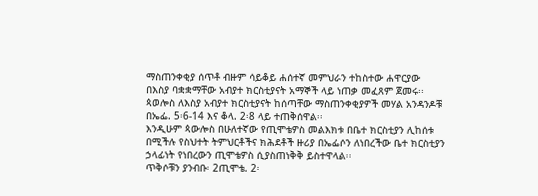ማስጠንቀቂያ ሰጥቶ ብዙም ሳይቆይ ሐሰተኛ መምህራን ተከስተው ሐዋርያው
በእስያ ባቋቋማቸው አብያተ ክርስቲያናት አማኞች ላይ ነጠቃ መፈጸም ጀመሩ፡፡
ጳወሎስ ለእስያ አብያተ ክርስቲያናት ከሰጣቸው ማስጠንቀቂያዎች መሃል አንዳንዶቹ
በኤፌ. 5፡6-14 እና ቆላ. 2፡8 ላይ ተጠቅሰዋል፡፡
እንዲሁም ጳውሎስ በሁለተኛው የጢሞቴዎስ መልእክቱ በቤተ ክርስቲያን ሊከሰቱ
በሚችሉ የስህተት ትምህርቶችና ክሕደቶች ዙሪያ በኤፌሶን ለነበረችው ቤተ ክርስቲያን
ኃላፊነት የነበረውን ጢሞቴዎስ ሲያስጠነቅቅ ይስተዋላል፡፡
ጥቅሶቹን ያንብቡ፡ 2ጢሞቴ. 2፡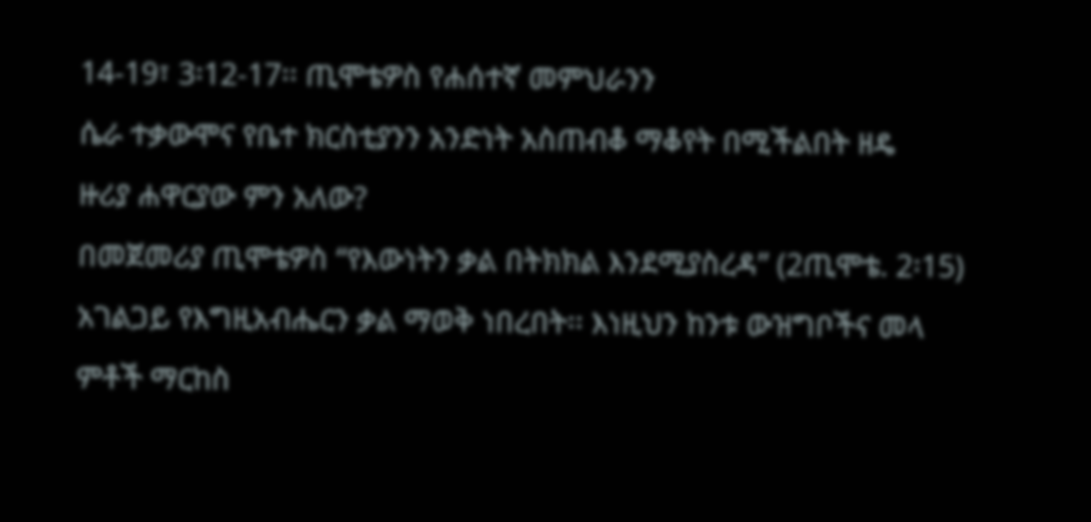14-19፣ 3፡12-17፡፡ ጢሞቴዎስ የሐሰተኛ መምህራንን
ሴራ ተቃውሞና የቤተ ክርስቲያንን አንድነት አስጠብቆ ማቆየት በሚችልበት ዘዴ
ዙሪያ ሐዋርያው ምን አለው?
በመጀመሪያ ጢሞቴዎስ “የእውነትን ቃል በትክክል እንደሚያስረዳ” (2ጢሞቴ. 2፡15)
አገልጋይ የእግዚአብሔርን ቃል ማወቅ ነበረበት፡፡ እነዚህን ከንቱ ውዝግቦችና መላ
ምቶች ማርከስ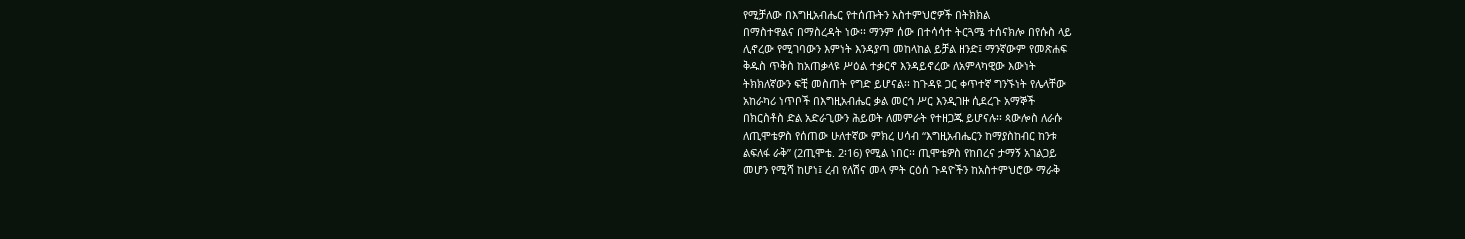የሚቻለው በእግዚአብሔር የተሰጡትን አስተምህሮዎች በትክክል
በማስተዋልና በማስረዳት ነው፡፡ ማንም ሰው በተሳሳተ ትርጓሜ ተሰናክሎ በየሱስ ላይ
ሊኖረው የሚገባውን እምነት እንዳያጣ መከላከል ይቻል ዘንድ፤ ማንኛውም የመጽሐፍ
ቅዱስ ጥቅስ ከአጠቃላዩ ሥዕል ተቃርኖ እንዳይኖረው ለአምላካዊው እውነት
ትክክለኛውን ፍቺ መስጠት የግድ ይሆናል፡፡ ከጉዳዩ ጋር ቀጥተኛ ግንኙነት የሌላቸው
አከራካሪ ነጥቦች በእግዚአብሔር ቃል መርኅ ሥር እንዲገዙ ሲደረጉ አማኞች
በክርስቶስ ድል አድራጊውን ሕይወት ለመምራት የተዘጋጁ ይሆናሉ፡፡ ጳውሎስ ለራሱ
ለጢሞቴዎስ የሰጠው ሁለተኛው ምክረ ሀሳብ “እግዚአብሔርን ከማያስከብር ከንቱ
ልፍለፋ ራቅ” (2ጢሞቴ. 2፡16) የሚል ነበር፡፡ ጢሞቴዎስ የከበረና ታማኝ አገልጋይ
መሆን የሚሻ ከሆነ፤ ረብ የለሽና መላ ምት ርዕሰ ጉዳዮችን ከአስተምህሮው ማራቅ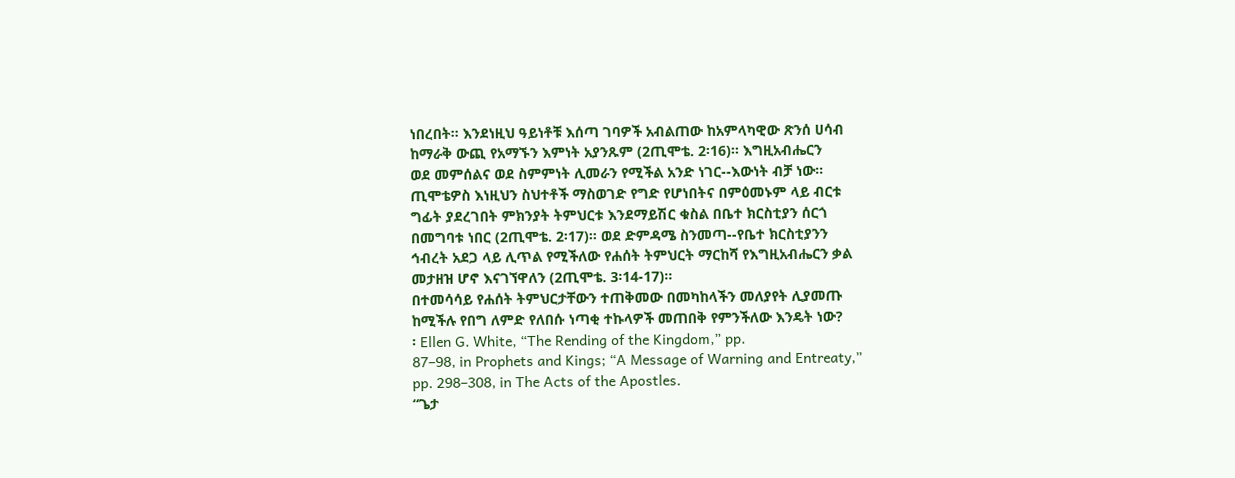ነበረበት፡፡ እንደነዚህ ዓይነቶቹ እሰጣ ገባዎች አብልጠው ከአምላካዊው ጽንሰ ሀሳብ
ከማራቅ ውጪ የአማኙን እምነት አያንጹም (2ጢሞቴ. 2፡16)፡፡ እግዚአብሔርን
ወደ መምሰልና ወደ ስምምነት ሊመራን የሚችል አንድ ነገር--እውነት ብቻ ነው፡፡
ጢሞቴዎስ እነዚህን ስህተቶች ማስወገድ የግድ የሆነበትና በምዕመኑም ላይ ብርቱ
ግፊት ያደረገበት ምክንያት ትምህርቱ እንደማይሽር ቁስል በቤተ ክርስቲያን ሰርጎ
በመግባቱ ነበር (2ጢሞቴ. 2፡17)፡፡ ወደ ድምዳሜ ስንመጣ--የቤተ ክርስቲያንን
ኅብረት አደጋ ላይ ሊጥል የሚችለው የሐሰት ትምህርት ማርከሻ የእግዚአብሔርን ቃል
መታዘዝ ሆኖ እናገኘዋለን (2ጢሞቴ. 3፡14-17)፡፡
በተመሳሳይ የሐሰት ትምህርታቸውን ተጠቅመው በመካከላችን መለያየት ሊያመጡ
ከሚችሉ የበግ ለምድ የለበሱ ነጣቂ ተኩላዎች መጠበቅ የምንችለው እንዴት ነው?
፡ Ellen G. White, “The Rending of the Kingdom,” pp.
87–98, in Prophets and Kings; “A Message of Warning and Entreaty,”
pp. 298–308, in The Acts of the Apostles.
“ጌታ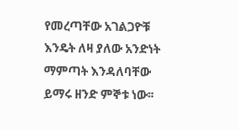የመረጣቸው አገልጋዮቹ እንዴት ለዛ ያለው አንድነት ማምጣት እንዳለባቸው
ይማሩ ዘንድ ምኞቱ ነው፡፡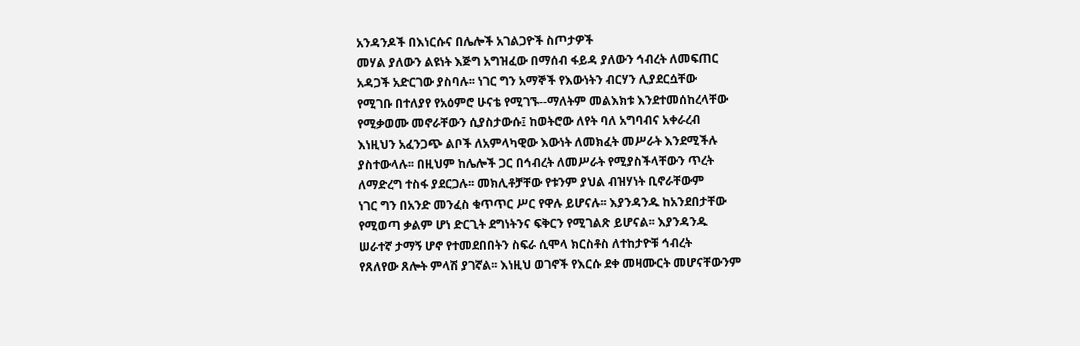አንዳንዶች በእነርሱና በሌሎች አገልጋዮች ስጦታዎች
መሃል ያለውን ልዩነት እጅግ አግዝፈው በማሰብ ፋይዳ ያለውን ኅብረት ለመፍጠር
አዳጋች አድርገው ያስባሉ፡፡ ነገር ግን አማኞች የእውነትን ብርሃን ሊያደርሷቸው
የሚገቡ በተለያየ የአዕምሮ ሁናቴ የሚገኙ--ማለትም መልእክቱ እንደተመሰከረላቸው
የሚቃወሙ መኖራቸውን ሲያስታውሱ፤ ከወትሮው ለየት ባለ አግባብና አቀራረብ
እነዚህን አፈንጋጭ ልቦች ለአምላካዊው እውነት ለመክፈት መሥራት እንደሚችሉ
ያስተውላሉ፡፡ በዚህም ከሌሎች ጋር በኅብረት ለመሥራት የሚያስችላቸውን ጥረት
ለማድረግ ተስፋ ያደርጋሉ፡፡ መክሊቶቻቸው የቱንም ያህል ብዝሃነት ቢኖራቸውም
ነገር ግን በአንድ መንፈስ ቁጥጥር ሥር የዋሉ ይሆናሉ፡፡ እያንዳንዱ ከአንደበታቸው
የሚወጣ ቃልም ሆነ ድርጊት ደግነትንና ፍቅርን የሚገልጽ ይሆናል፡፡ እያንዳንዱ
ሠራተኛ ታማኝ ሆኖ የተመደበበትን ስፍራ ሲሞላ ክርስቶስ ለተከታዮቹ ኅብረት
የጸለየው ጸሎት ምላሽ ያገኛል፡፡ እነዚህ ወገኖች የእርሱ ደቀ መዛሙርት መሆናቸውንም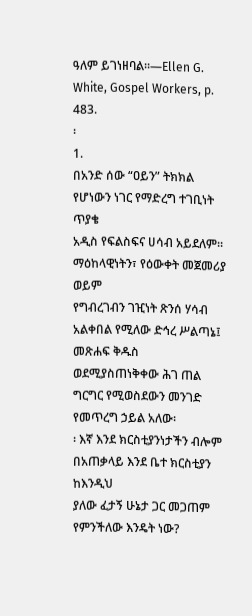ዓለም ይገነዘባል፡፡—Ellen G. White, Gospel Workers, p. 483.
፡
1.
በአንድ ሰው “ዐይን” ትክክል የሆነውን ነገር የማድረግ ተገቢነት ጥያቄ
አዲስ የፍልስፍና ሀሳብ አይደለም፡፡ ማዕከላዊነትን፣ የዕውቀት መጀመሪያ ወይም
የግብረገብን ገዢነት ጽንሰ ሃሳብ አልቀበል የሚለው ድኅረ ሥልጣኔ፤ መጽሐፍ ቅዱስ
ወደሚያስጠነቅቀው ሕገ ጠል ግርግር የሚወስደውን መንገድ የመጥረግ ኃይል አለው፡
፡ እኛ እንደ ክርስቲያንነታችን ብሎም በአጠቃላይ እንደ ቤተ ክርስቲያን ከእንዲህ
ያለው ፈታኝ ሁኔታ ጋር መጋጠም የምንችለው እንዴት ነው?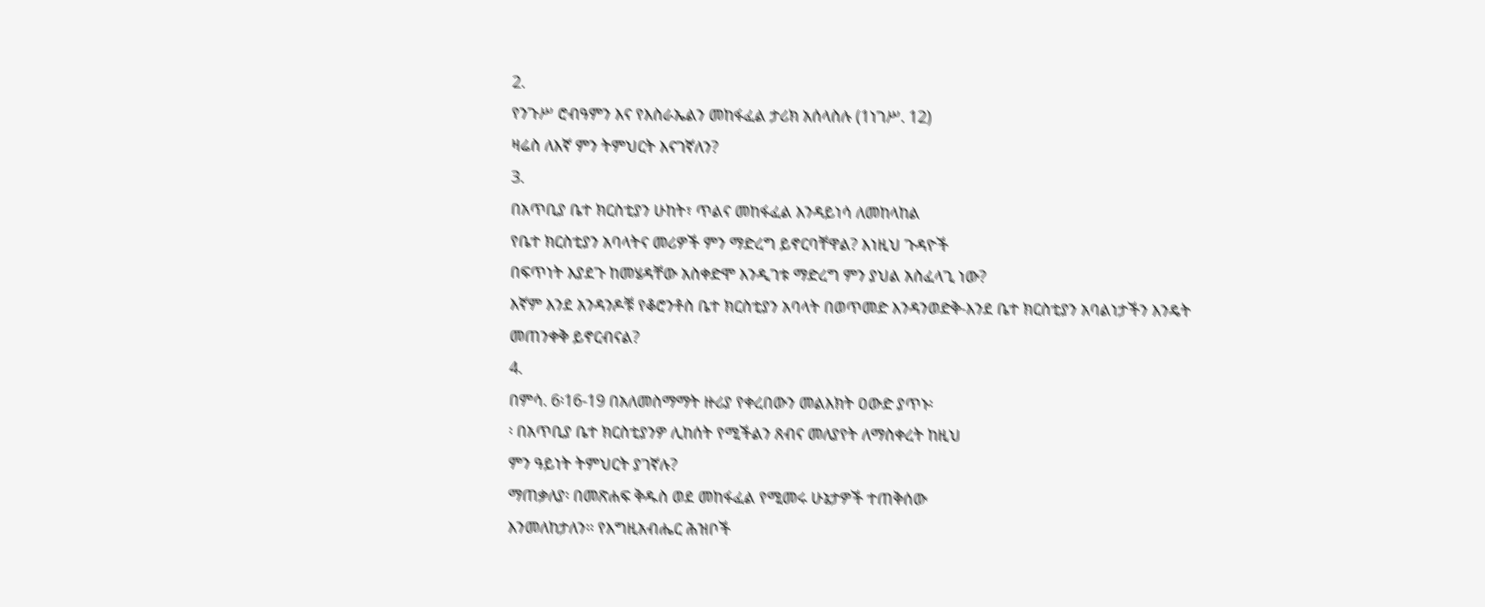2.
የንጉሥ ሮብዓምን እና የእስራኤልን መከፋፈል ታሪክ አሰላስሉ (1ነገሥ. 12)
ዛሬስ ለእኛ ምን ትምህርት እናገኛለን?
3.
በአጥቢያ ቤተ ክርስቲያን ሁከት፣ ጥልና መከፋፈል እንዳይነሳ ለመከላከል
የቤተ ክርስቲያን አባላትና መሪዎች ምን ማድረግ ይኖርባቸዋል? እነዚህ ጉዳዮች
በፍጥነት እያደጉ ከመሄዳቸው አስቀድሞ እንዲገቱ ማድረግ ምን ያህል አስፈላጊ ነው?
እኛም እንደ አንዳንዶቹ የቆሮንቶስ ቤተ ክርስቲያን አባላት በወጥመድ እንዳንወድቅ-እንደ ቤተ ክርስቲያን አባልነታችን እንዴት መጠንቀቅ ይኖርብናል?
4.
በምሳ. 6፡16-19 በአለመስማማት ዙሪያ የቀረበውን መልእክት ዐውድ ያጥኑ፡
፡ በአጥቢያ ቤተ ክርስቲያንዎ ሊከሰት የሚችልን ጸብና መለያየት ለማስቀረት ከዚህ
ምን ዓይነት ትምህርት ያገኛሉ?
ማጠቃለያ፡ በመጽሐፍ ቅዱስ ወደ መከፋፈል የሚመሩ ሁኔታዎች ተጠቅሰው
እንመለከታለን፡፡ የእግዚአብሔር ሕዝቦች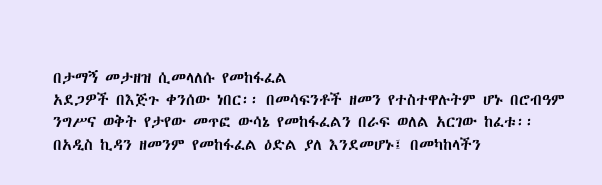በታማኝ መታዘዝ ሲመላለሱ የመከፋፈል
አደጋዎች በእጅጉ ቀንሰው ነበር፡፡ በመሳፍንቶች ዘመን የተስተዋሉትም ሆኑ በሮብዓም
ንግሥና ወቅት የታየው መጥፎ ውሳኔ የመከፋፈልን በራፍ ወለል አርገው ከፈቱ፡፡
በአዲስ ኪዳን ዘመንም የመከፋፈል ዕድል ያለ እንደመሆኑ፤ በመካከላችን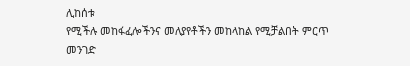ሊከሰቱ
የሚችሉ መከፋፈሎችንና መለያየቶችን መከላከል የሚቻልበት ምርጥ መንገድ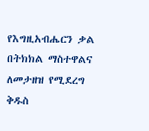የእግዚአብሔርን ቃል በትክክል ማስተዋልና ለመታዘዝ የሚደረግ ቅዱስ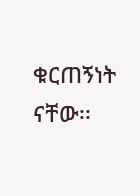ቁርጠኝነት
ናቸው፡፡